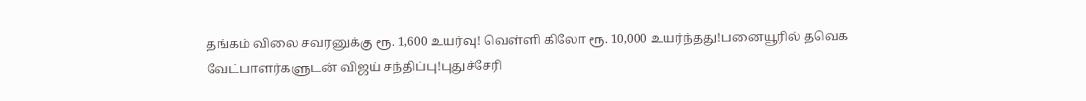தங்கம் விலை சவரனுக்கு ரூ. 1,600 உயர்வு! வெள்ளி கிலோ ரூ. 10,000 உயர்ந்தது!பனையூரில் தவெக வேட்பாளர்களுடன் விஜய் சந்திப்பு!புதுச்சேரி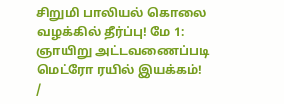சிறுமி பாலியல் கொலை வழக்கில் தீர்ப்பு! மே 1: ஞாயிறு அட்டவணைப்படி மெட்ரோ ரயில் இயக்கம்!
/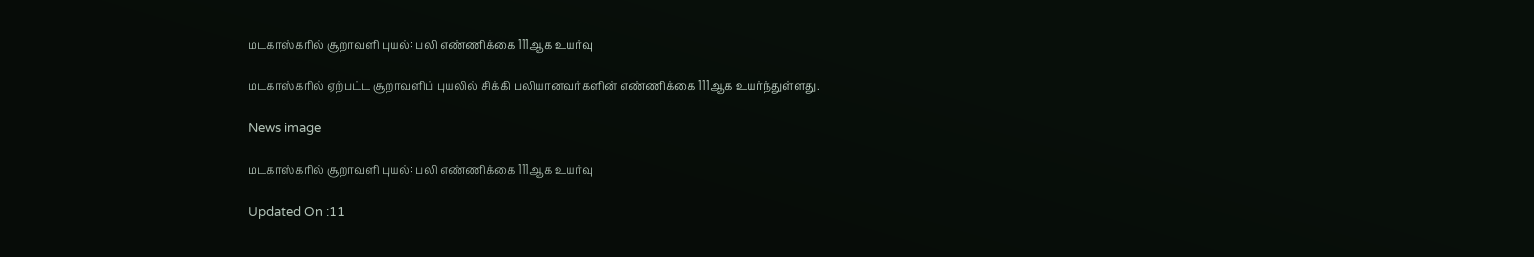மடகாஸ்கரில் சூறாவளி புயல்: பலி எண்ணிக்கை 111ஆக உயர்வு

மடகாஸ்கரில் ஏற்பட்ட சூறாவளிப் புயலில் சிக்கி பலியானவர்களின் எண்ணிக்கை 111ஆக உயர்ந்துள்ளது.

News image

மடகாஸ்கரில் சூறாவளி புயல்: பலி எண்ணிக்கை 111ஆக உயர்வு

Updated On :11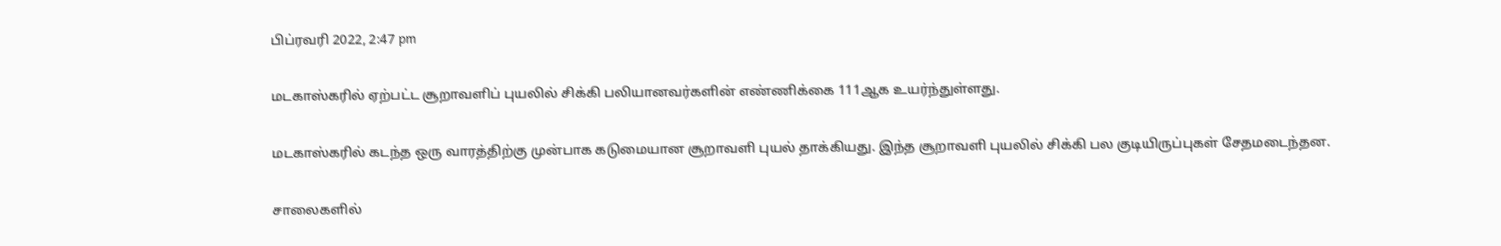பிப்ரவரி 2022, 2:47 pm

மடகாஸ்கரில் ஏற்பட்ட சூறாவளிப் புயலில் சிக்கி பலியானவர்களின் எண்ணிக்கை 111ஆக உயர்ந்துள்ளது.

மடகாஸ்கரில் கடந்த ஒரு வாரத்திற்கு முன்பாக கடுமையான சூறாவளி புயல் தாக்கியது. இந்த சூறாவளி புயலில் சிக்கி பல குடியிருப்புகள் சேதமடைந்தன.

சாலைகளில்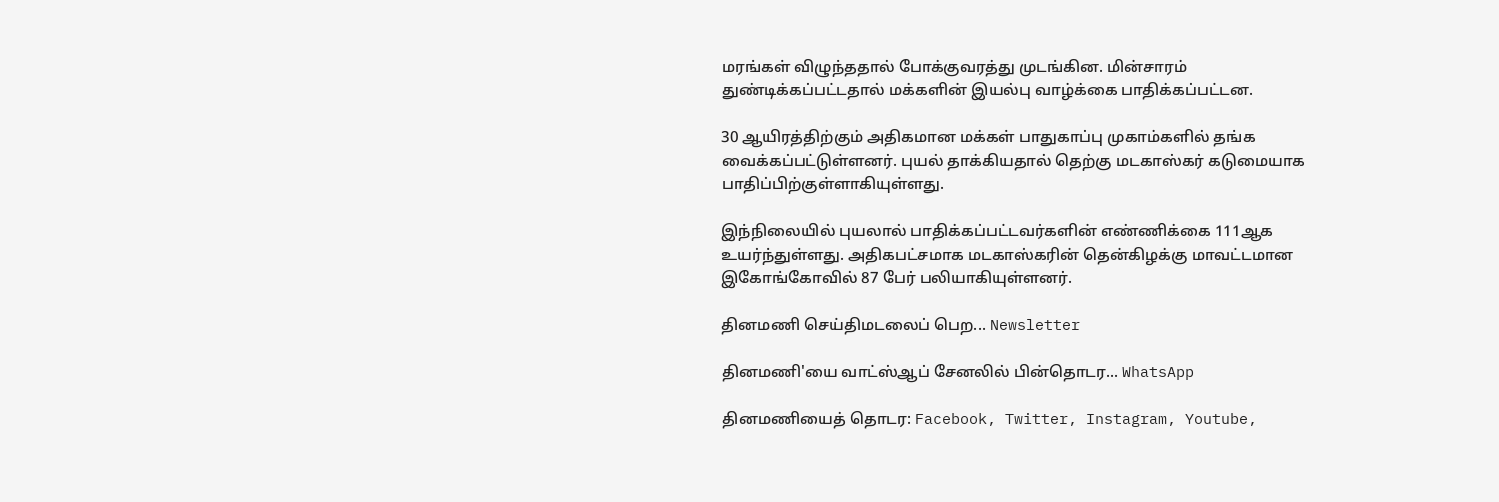மரங்கள் விழுந்ததால் போக்குவரத்து முடங்கின. மின்சாரம் துண்டிக்கப்பட்டதால் மக்களின் இயல்பு வாழ்க்கை பாதிக்கப்பட்டன.

30 ஆயிரத்திற்கும் அதிகமான மக்கள் பாதுகாப்பு முகாம்களில் தங்க வைக்கப்பட்டுள்ளனர். புயல் தாக்கியதால் தெற்கு மடகாஸ்கர் கடுமையாக பாதிப்பிற்குள்ளாகியுள்ளது.

இந்நிலையில் புயலால் பாதிக்கப்பட்டவர்களின் எண்ணிக்கை 111ஆக உயர்ந்துள்ளது. அதிகபட்சமாக மடகாஸ்கரின் தென்கிழக்கு மாவட்டமான இகோங்கோவில் 87 பேர் பலியாகியுள்ளனர்.

தினமணி செய்திமடலைப் பெற... Newsletter

தினமணி'யை வாட்ஸ்ஆப் சேனலில் பின்தொடர... WhatsApp

தினமணியைத் தொடர: Facebook, Twitter, Instagram, Youtube,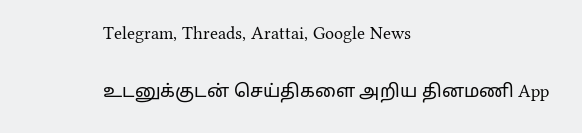Telegram, Threads, Arattai, Google News

உடனுக்குடன் செய்திகளை அறிய தினமணி App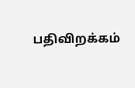பதிவிறக்கம்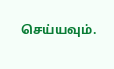செய்யவும்.